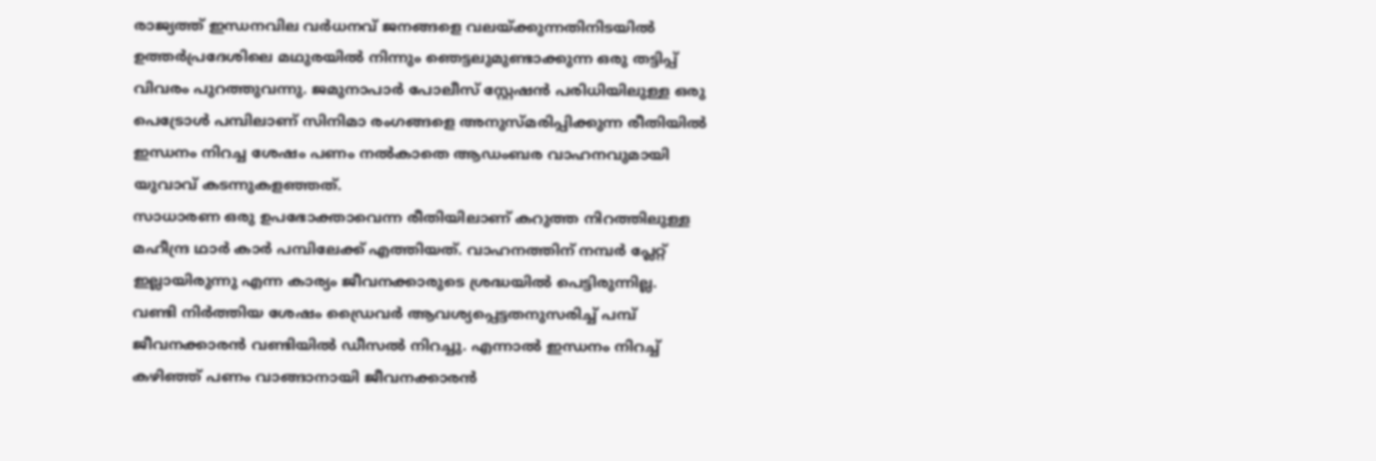രാജ്യത്ത് ഇന്ധനവില വർധനവ് ജനങ്ങളെ വലയ്ക്കുന്നതിനിടയിൽ ഉത്തർപ്രദേശിലെ മഥുരയിൽ നിന്നും ഞെട്ടലുമുണ്ടാക്കുന്ന ഒരു തട്ടിപ്പ് വിവരം പുറത്തുവന്നു. ജമുനാപാർ പോലീസ് സ്റ്റേഷൻ പരിധിയിലുള്ള ഒരു പെട്രോൾ പമ്പിലാണ് സിനിമാ രംഗങ്ങളെ അനുസ്മരിപ്പിക്കുന്ന രീതിയിൽ ഇന്ധനം നിറച്ച ശേഷം പണം നൽകാതെ ആഡംബര വാഹനവുമായി യുവാവ് കടന്നുകളഞ്ഞത്.
സാധാരണ ഒരു ഉപഭോക്താവെന്ന രീതിയിലാണ് കറുത്ത നിറത്തിലുള്ള മഹീന്ദ്ര ഥാർ കാർ പമ്പിലേക്ക് എത്തിയത്. വാഹനത്തിന് നമ്പർ പ്ലേറ്റ് ഇല്ലായിരുന്നു എന്ന കാര്യം ജീവനക്കാരുടെ ശ്രദ്ധയിൽ പെട്ടിരുന്നില്ല.
വണ്ടി നിർത്തിയ ശേഷം ഡ്രൈവർ ആവശ്യപ്പെട്ടതനുസരിച്ച് പമ്പ് ജീവനക്കാരൻ വണ്ടിയിൽ ഡീസൽ നിറച്ചു. എന്നാൽ ഇന്ധനം നിറച്ച് കഴിഞ്ഞ് പണം വാങ്ങാനായി ജീവനക്കാരൻ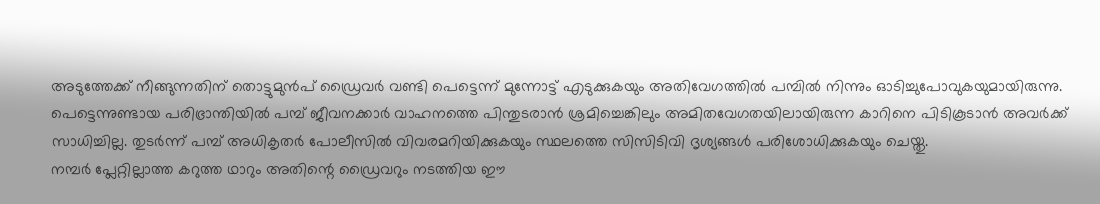അടുത്തേക്ക് നീങ്ങുന്നതിന് തൊട്ടുമുൻപ് ഡ്രൈവർ വണ്ടി പെട്ടെന്ന് മുന്നോട്ട് എടുക്കുകയും അതിവേഗത്തിൽ പമ്പിൽ നിന്നും ഓടിച്ചുപോവുകയുമായിരുന്നു.
പെട്ടെന്നുണ്ടായ പരിഭ്രാന്തിയിൽ പമ്പ് ജീവനക്കാർ വാഹനത്തെ പിന്തുടരാൻ ശ്രമിച്ചെങ്കിലും അമിതവേഗതയിലായിരുന്ന കാറിനെ പിടികൂടാൻ അവർക്ക് സാധിച്ചില്ല. തുടർന്ന് പമ്പ് അധികൃതർ പോലീസിൽ വിവരമറിയിക്കുകയും സ്ഥലത്തെ സിസിടിവി ദൃശ്യങ്ങൾ പരിശോധിക്കുകയും ചെയ്തു.
നമ്പർ പ്ലേറ്റില്ലാത്ത കറുത്ത ഥാറും അതിന്റെ ഡ്രൈവറും നടത്തിയ ഈ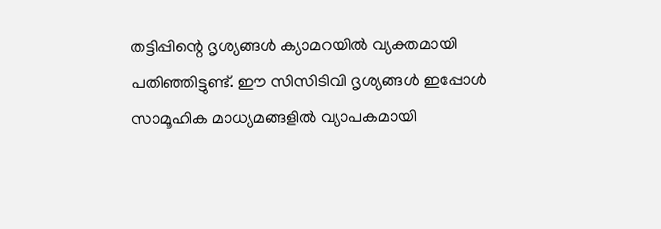തട്ടിപ്പിന്റെ ദൃശ്യങ്ങൾ ക്യാമറയിൽ വ്യക്തമായി പതിഞ്ഞിട്ടുണ്ട്. ഈ സിസിടിവി ദൃശ്യങ്ങൾ ഇപ്പോൾ സാമൂഹിക മാധ്യമങ്ങളിൽ വ്യാപകമായി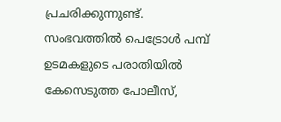പ്രചരിക്കുന്നുണ്ട്.
സംഭവത്തിൽ പെട്രോൾ പമ്പ് ഉടമകളുടെ പരാതിയിൽ കേസെടുത്ത പോലീസ്,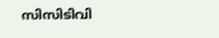സിസിടിവി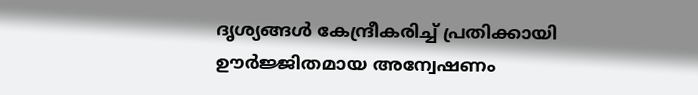ദൃശ്യങ്ങൾ കേന്ദ്രീകരിച്ച് പ്രതിക്കായി ഊർജ്ജിതമായ അന്വേഷണം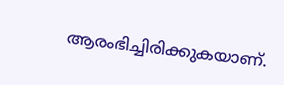ആരംഭിച്ചിരിക്കുകയാണ്.